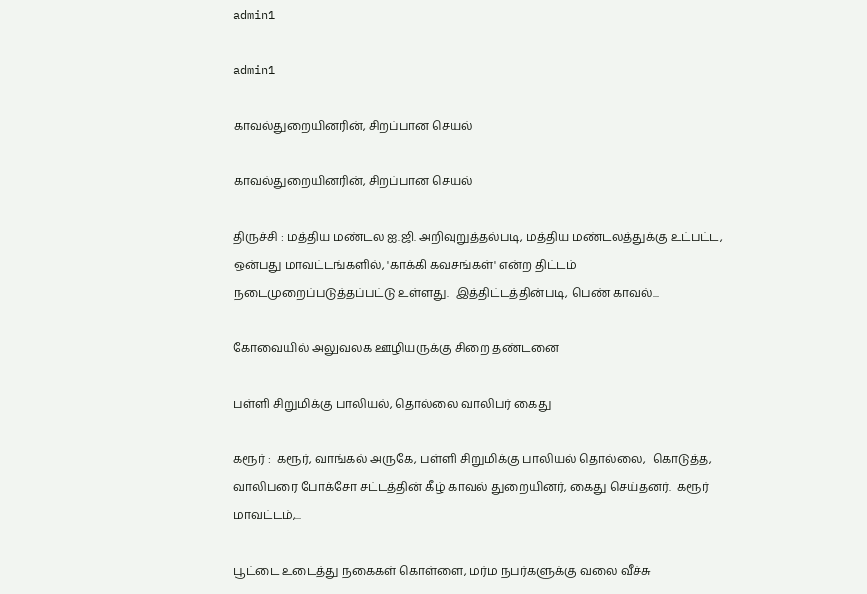admin1

admin1

காவல்துறையினரின், சிறப்பான செயல்

காவல்துறையினரின், சிறப்பான செயல்

திருச்சி : மத்திய மண்டல ஐ.ஜி. அறிவுறுத்தல்படி, மத்திய மண்டலத்துக்கு உட்பட்ட,  ஒன்பது மாவட்டங்களில், 'காக்கி கவசங்கள்' என்ற திட்டம் நடைமுறைப்படுத்தப்பட்டு உள்ளது.  இத்திட்டத்தின்படி, பெண் காவல்...

கோவையில் அலுவலக ஊழியருக்கு சிறை தண்டனை

பள்ளி சிறுமிக்கு பாலியல், தொல்லை வாலிபர் கைது

கரூர் :  கரூர், வாங்கல் அருகே, பள்ளி சிறுமிக்கு பாலியல் தொல்லை,  கொடுத்த, வாலிபரை போக்சோ சட்டத்தின் கீழ் காவல் துறையினர், கைது செய்தனர்.  கரூர் மாவட்டம்,...

பூட்டை உடைத்து நகைகள் கொள்ளை, மர்ம நபர்களுக்கு வலை வீச்சு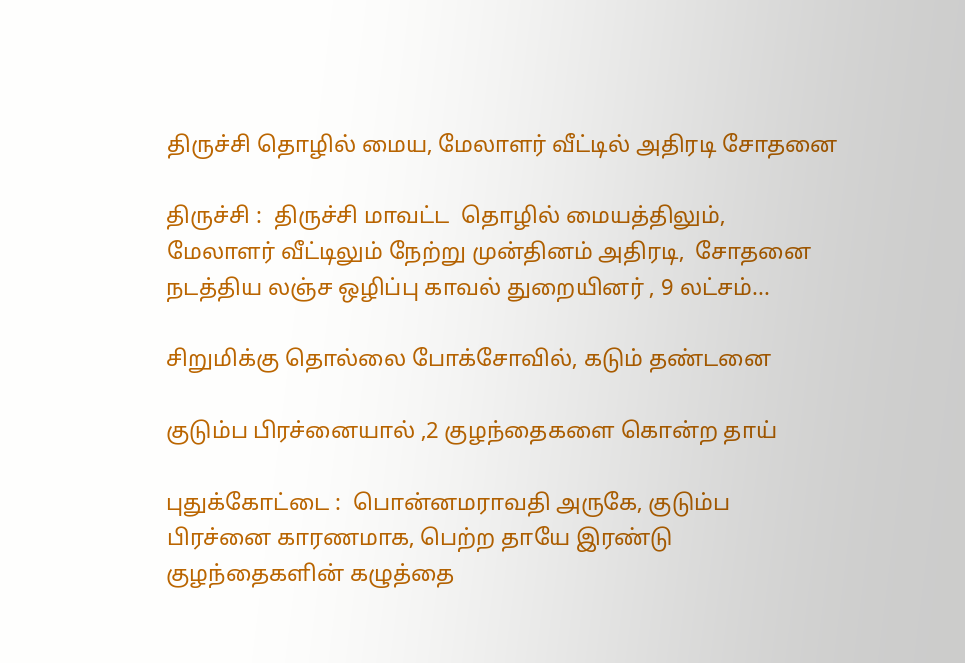திருச்சி தொழில் மைய, மேலாளர் வீட்டில் அதிரடி சோதனை

திருச்சி :  திருச்சி மாவட்ட  தொழில் மையத்திலும், மேலாளர் வீட்டிலும் நேற்று முன்தினம் அதிரடி,  சோதனை நடத்திய லஞ்ச ஒழிப்பு காவல் துறையினர் , 9 லட்சம்...

சிறுமிக்கு தொல்லை போக்சோவில், கடும் தண்டனை

குடும்ப பிரச்னையால் ,2 குழந்தைகளை கொன்ற தாய்

புதுக்கோட்டை :  பொன்னமராவதி அருகே, குடும்ப பிரச்னை காரணமாக, பெற்ற தாயே இரண்டு குழந்தைகளின் கழுத்தை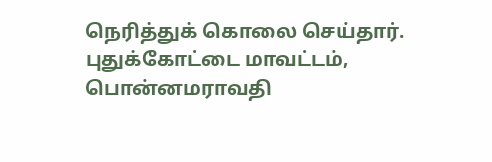நெரித்துக் கொலை செய்தார்.  புதுக்கோட்டை மாவட்டம், பொன்னமராவதி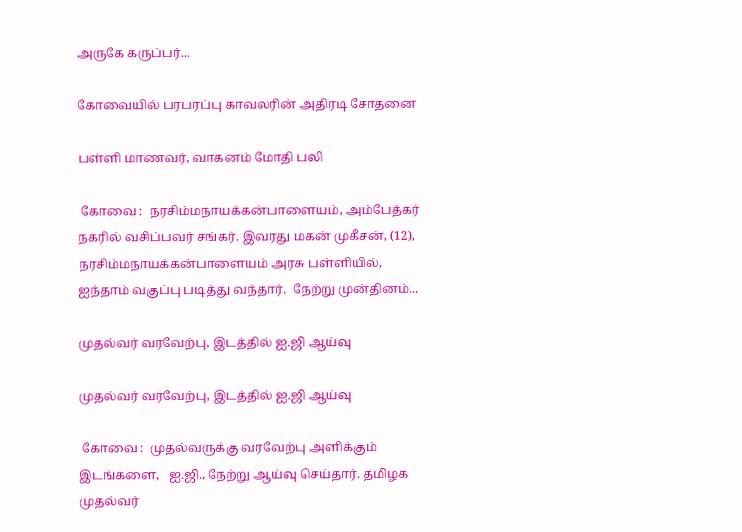அருகே கருப்பர்...

கோவையில் பரபரப்பு காவலரின் அதிரடி சோதனை

பள்ளி மாணவர், வாகனம் மோதி பலி

 கோவை :  நரசிம்மநாயக்கன்பாளையம், அம்பேத்கர் நகரில் வசிப்பவர் சங்கர். இவரது மகன் முகீசன், (12),  நரசிம்மநாயக்கன்பாளையம் அரசு பள்ளியில்,  ஐந்தாம் வகுப்பு படித்து வந்தார்.  நேற்று முன்தினம்...

முதல்வர் வரவேற்பு, இடத்தில் ஐ.ஜி ஆய்வு

முதல்வர் வரவேற்பு, இடத்தில் ஐ.ஜி ஆய்வு

 கோவை :  முதல்வருக்கு வரவேற்பு அளிக்கும் இடங்களை,   ஐ.ஜி., நேற்று ஆய்வு செய்தார். தமிழக முதல்வர்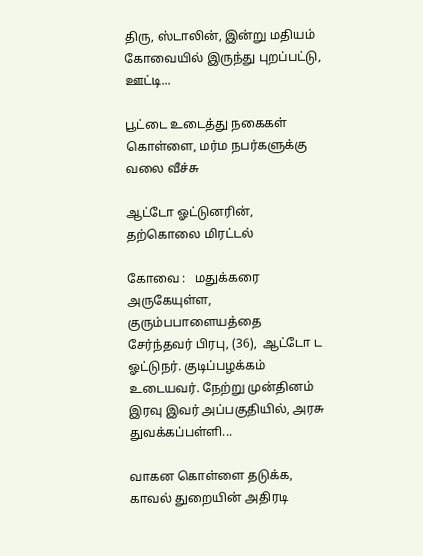திரு, ஸ்டாலின், இன்று மதியம் கோவையில் இருந்து புறப்பட்டு, ஊட்டி...

பூட்டை உடைத்து நகைகள் கொள்ளை, மர்ம நபர்களுக்கு வலை வீச்சு

ஆட்டோ ஓட்டுனரின், தற்கொலை மிரட்டல்

கோவை :   மதுக்கரை அருகேயுள்ள,  குரும்பபாளையத்தை சேர்ந்தவர் பிரபு, (36),  ஆட்டோ ட  ஓட்டுநர். குடிப்பழக்கம் உடையவர். நேற்று முன்தினம் இரவு இவர் அப்பகுதியில், அரசு துவக்கப்பள்ளி...

வாகன கொள்ளை தடுக்க, காவல் துறையின் அதிரடி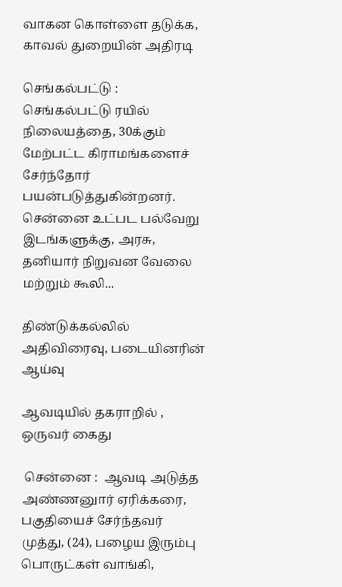வாகன கொள்ளை தடுக்க, காவல் துறையின் அதிரடி

செங்கல்பட்டு :  செங்கல்பட்டு ரயில் நிலையத்தை, 30க்கும் மேற்பட்ட கிராமங்களைச் சேர்ந்தோர் பயன்படுத்துகின்றனர். சென்னை உட்பட பல்வேறு இடங்களுக்கு, அரசு, தனியார் நிறுவன வேலை மற்றும் கூலி...

திண்டுக்கல்லில் அதிவிரைவு, படையினரின் ஆய்வு

ஆவடியில் தகராறில் , ஒருவர் கைது

 சென்னை :  ஆவடி அடுத்த அண்ணனுார் ஏரிக்கரை,  பகுதியைச் சேர்ந்தவர் முத்து, (24), பழைய இரும்பு பொருட்கள் வாங்கி,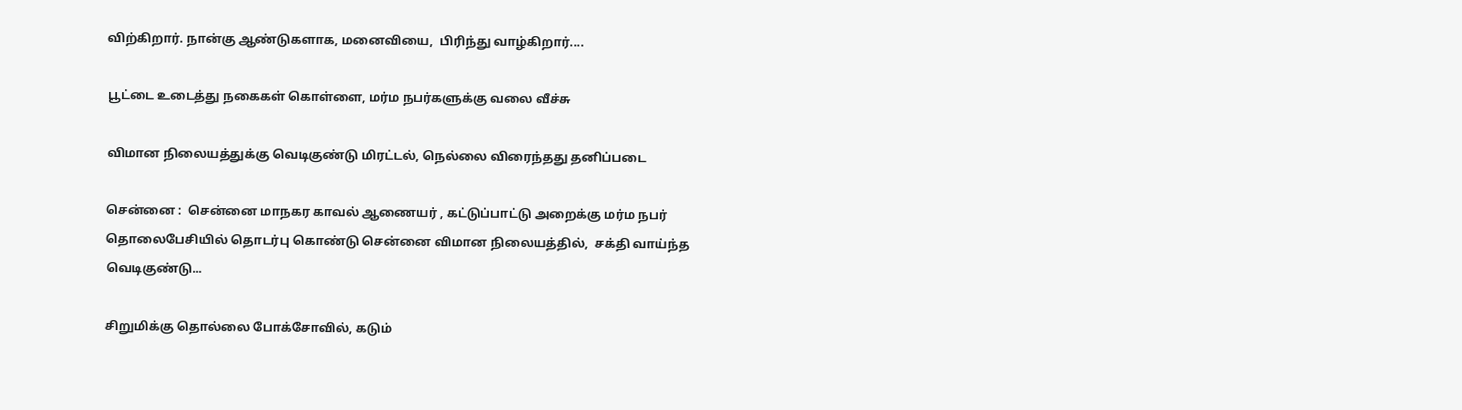விற்கிறார். நான்கு ஆண்டுகளாக, மனைவியை,  பிரிந்து வாழ்கிறார்....

பூட்டை உடைத்து நகைகள் கொள்ளை, மர்ம நபர்களுக்கு வலை வீச்சு

விமான நிலையத்துக்கு வெடிகுண்டு மிரட்டல், நெல்லை விரைந்தது தனிப்படை

சென்னை :  சென்னை மாநகர காவல் ஆணையர் , கட்டுப்பாட்டு அறைக்கு மர்ம நபர் தொலைபேசியில் தொடர்பு கொண்டு சென்னை விமான நிலையத்தில்,  சக்தி வாய்ந்த வெடிகுண்டு...

சிறுமிக்கு தொல்லை போக்சோவில், கடும்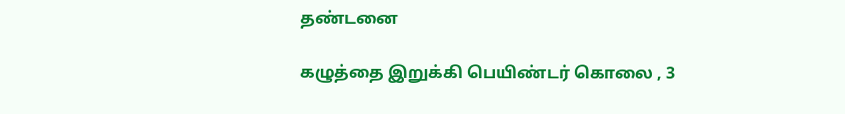தண்டனை

கழுத்தை இறுக்கி பெயிண்டர் கொலை , 3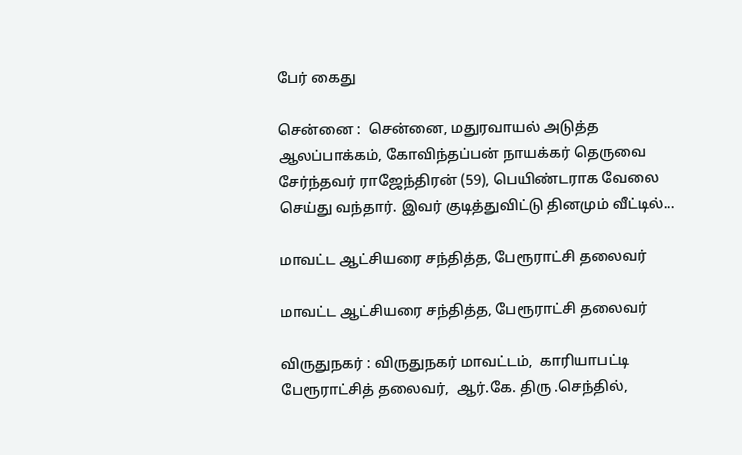பேர் கைது

சென்னை :  சென்னை, மதுரவாயல் அடுத்த ஆலப்பாக்கம், கோவிந்தப்பன் நாயக்கர் தெருவை சேர்ந்தவர் ராஜேந்திரன் (59), பெயிண்டராக வேலை செய்து வந்தார். இவர் குடித்துவிட்டு தினமும் வீட்டில்...

மாவட்ட ஆட்சியரை சந்தித்த, பேரூராட்சி தலைவர்

மாவட்ட ஆட்சியரை சந்தித்த, பேரூராட்சி தலைவர்

விருதுநகர் : விருதுநகர் மாவட்டம்,  காரியாபட்டி பேரூராட்சித் தலைவர்,  ஆர்.கே. திரு .செந்தில்,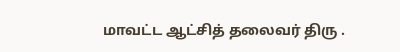மாவட்ட ஆட்சித் தலைவர் திரு .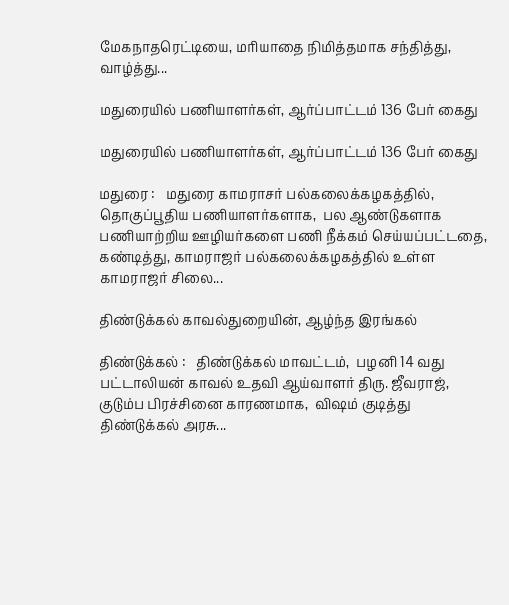மேகநாதரெட்டியை, மரியாதை நிமித்தமாக சந்தித்து,  வாழ்த்து...

மதுரையில் பணியாளர்கள், ஆர்ப்பாட்டம் 136 பேர் கைது

மதுரையில் பணியாளர்கள், ஆர்ப்பாட்டம் 136 பேர் கைது

மதுரை :   மதுரை காமராசர் பல்கலைக்கழகத்தில், தொகுப்பூதிய பணியாளர்களாக,  பல ஆண்டுகளாக பணியாற்றிய ஊழியர்களை பணி நீக்கம் செய்யப்பட்டதை,  கண்டித்து, காமராஜர் பல்கலைக்கழகத்தில் உள்ள காமராஜர் சிலை...

திண்டுக்கல் காவல்துறையின், ஆழ்ந்த இரங்கல்

திண்டுக்கல் :   திண்டுக்கல் மாவட்டம்,  பழனி 14 வது பட்டாலியன் காவல் உதவி ஆய்வாளர் திரு. ஜீவராஜ், குடும்ப பிரச்சினை காரணமாக,  விஷம் குடித்து திண்டுக்கல் அரசு...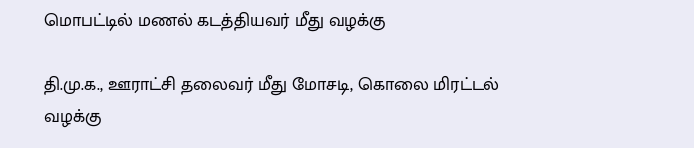மொபட்டில் மணல் கடத்தியவர் மீது வழக்கு

தி.மு.க., ஊராட்சி தலைவர் மீது மோசடி, கொலை மிரட்டல் வழக்கு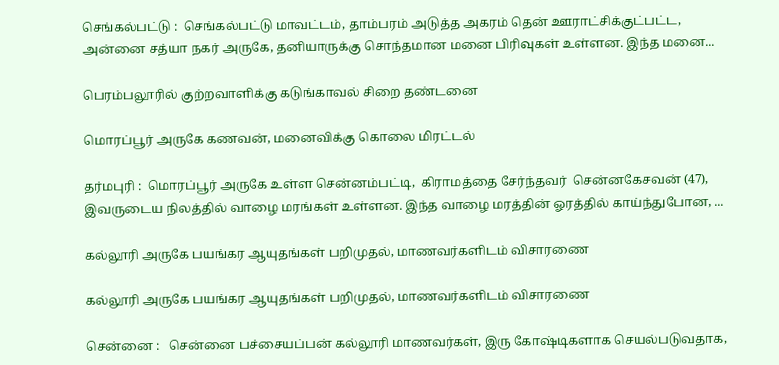செங்கல்பட்டு :  செங்கல்பட்டு மாவட்டம், தாம்பரம் அடுத்த அகரம் தென் ஊராட்சிக்குட்பட்ட,  அன்னை சத்யா நகர் அருகே, தனியாருக்கு சொந்தமான மனை பிரிவுகள் உள்ளன. இந்த மனை...

பெரம்பலூரில் குற்றவாளிக்கு கடுங்காவல் சிறை தண்டனை

மொரப்பூர் அருகே கணவன், மனைவிக்கு கொலை மிரட்டல்

தர்மபுரி :  மொரப்பூர் அருகே உள்ள சென்னம்பட்டி,  கிராமத்தை சேர்ந்தவர்  சென்னகேசவன் (47),  இவருடைய நிலத்தில் வாழை மரங்கள் உள்ளன. இந்த வாழை மரத்தின் ஓரத்தில் காய்ந்துபோன, ...

கல்லூரி அருகே பயங்கர ஆயுதங்கள் பறிமுதல், மாணவர்களிடம் விசாரணை

கல்லூரி அருகே பயங்கர ஆயுதங்கள் பறிமுதல், மாணவர்களிடம் விசாரணை

சென்னை :   சென்னை பச்சையப்பன் கல்லூரி மாணவர்கள், இரு கோஷ்டிகளாக செயல்படுவதாக,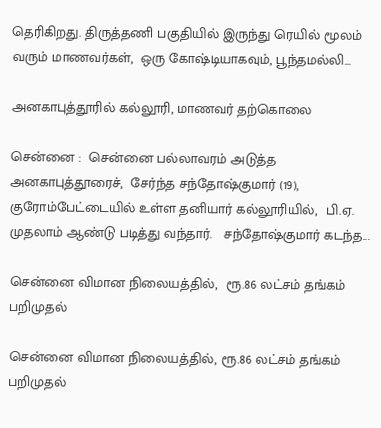தெரிகிறது. திருத்தணி பகுதியில் இருந்து ரெயில் மூலம் வரும் மாணவர்கள்,  ஒரு கோஷ்டியாகவும், பூந்தமல்லி...

அனகாபுத்தூரில் கல்லூரி, மாணவர் தற்கொலை

சென்னை :  சென்னை பல்லாவரம் அடுத்த அனகாபுத்தூரைச்,  சேர்ந்த சந்தோஷ்குமார் (19), குரோம்பேட்டையில் உள்ள தனியார் கல்லூரியில்,  பி.ஏ. முதலாம் ஆண்டு படித்து வந்தார்.   சந்தோஷ்குமார் கடந்த...

சென்னை விமான நிலையத்தில்,  ரூ.86 லட்சம் தங்கம் பறிமுதல்

சென்னை விமான நிலையத்தில், ரூ.86 லட்சம் தங்கம் பறிமுதல்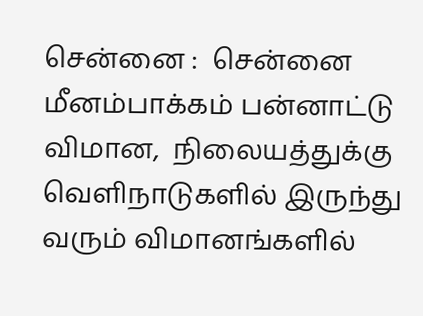சென்னை :  சென்னை மீனம்பாக்கம் பன்னாட்டு விமான,  நிலையத்துக்கு வெளிநாடுகளில் இருந்து வரும் விமானங்களில்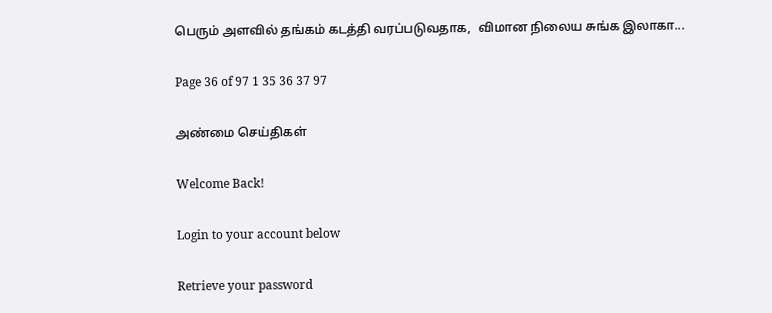பெரும் அளவில் தங்கம் கடத்தி வரப்படுவதாக,  விமான நிலைய சுங்க இலாகா...

Page 36 of 97 1 35 36 37 97

அண்மை செய்திகள்

Welcome Back!

Login to your account below

Retrieve your password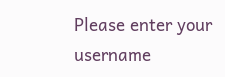Please enter your username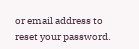or email address to reset your password.